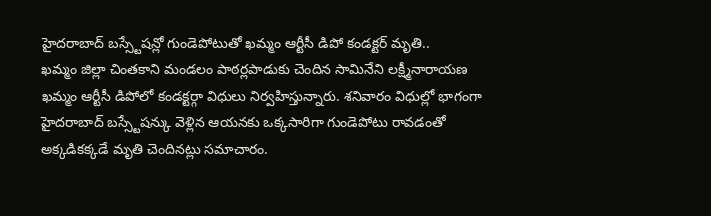హైదరాబాద్ బస్స్టేషన్లో గుండెపోటుతో ఖమ్మం ఆర్టీసీ డిపో కండక్టర్ మృతి..
ఖమ్మం జిల్లా చింతకాని మండలం పాఠర్లపాడుకు చెందిన సామినేని లక్ష్మీనారాయణ ఖమ్మం ఆర్టీసీ డిపోలో కండక్టర్గా విధులు నిర్వహిస్తున్నారు. శనివారం విధుల్లో భాగంగా హైదరాబాద్ బస్స్టేషన్కు వెళ్లిన ఆయనకు ఒక్కసారిగా గుండెపోటు రావడంతో అక్కడికక్కడే మృతి చెందినట్లు సమాచారం.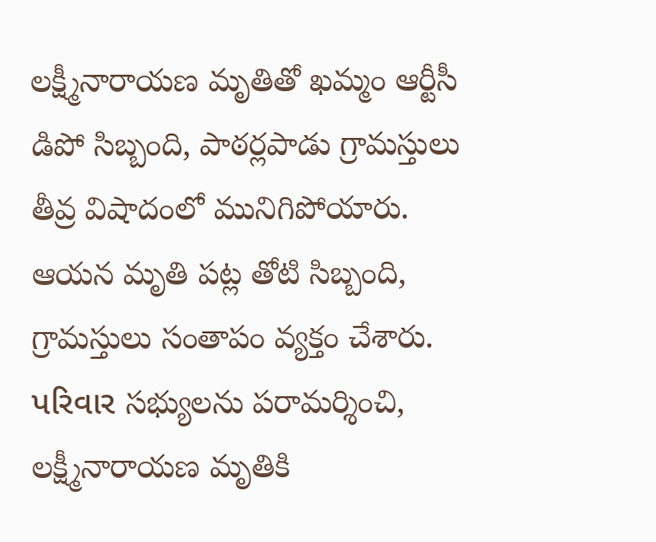లక్ష్మీనారాయణ మృతితో ఖమ్మం ఆర్టీసీ డిపో సిబ్బంది, పాఠర్లపాడు గ్రామస్తులు తీవ్ర విషాదంలో మునిగిపోయారు. ఆయన మృతి పట్ల తోటి సిబ్బంది, గ్రామస్తులు సంతాపం వ్యక్తం చేశారు. પરિવાર సభ్యులను పరామర్శించి, లక్ష్మీనారాయణ మృతికి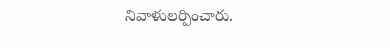నివాళులర్పించారు.